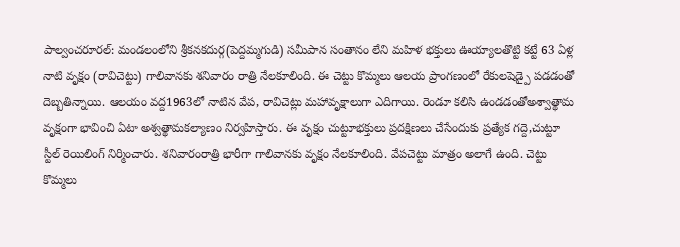పాల్వంచరూరల్: మండలంలోని శ్రీకనకదుర్గ(పెద్దమ్మగుడి) సమీపాన సంతానం లేని మహిళ భక్తులు ఊయ్యాలతొట్టి కట్టే 63 ఏళ్ల నాటి వృక్షం (రావిచెట్టు) గాలివానకు శనివారం రాత్రి నేలకూలింది. ఈ చెట్టు కొమ్మలు ఆలయ ప్రాంగణంలో రేకులషెడ్పై పడడంతో దెబ్బతిన్నాయి. ఆలయం వద్ద1963లో నాటిన వేప, రావిచెట్లు మహావృక్షాలుగా ఎదిగాయి. రెండూ కలిసి ఉండడంతోఅశ్వాత్థామ వృక్షంగా భావించి ఏటా అశ్వత్థామకల్యాణం నిర్వహిస్తారు. ఈ వృక్షం చుట్టూభక్తులు ప్రదక్షిణలు చేసేందుకు ప్రత్యేక గద్దె,చుట్టూ స్టీల్ రెయిలింగ్ నిర్మించారు. శనివారంరాత్రి భారీగా గాలివానకు వృక్షం నేలకూలింది. వేపచెట్టు మాత్రం అలాగే ఉంది. చెట్టు కొమ్మలు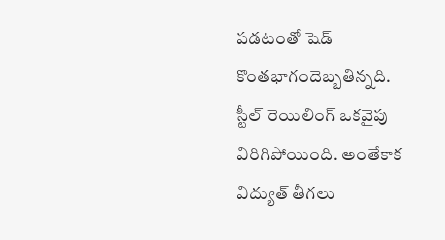పడటంతో షెడ్ కొంతభాగందెబ్బతిన్నది. స్టీల్ రెయిలింగ్ ఒకవైపు విరిగిపోయింది. అంతేకాక విద్యుత్ తీగలు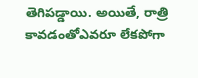తెగిపడ్డాయి. అయితే, రాత్రి కావడంతోఎవరూ లేకపోగా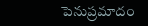పెనుప్రమాదం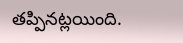తప్పినట్లయింది.